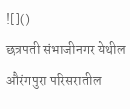![]()
छत्रपती संभाजीनगर येथील औरंगपुरा परिसरातील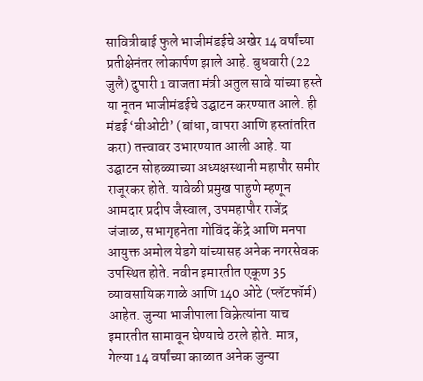सावित्रीबाई फुले भाजीमंडईचे अखेर 14 वर्षांच्या प्रतीक्षेनंतर लोकार्पण झाले आहे. बुधवारी (22 जुलै) दुपारी 1 वाजता मंत्री अतुल सावे यांच्या हस्ते या नूतन भाजीमंडईचे उद्घाटन करण्यात आले. ही मंडई ‘बीओटी’ (बांधा, वापरा आणि हस्तांतरित करा) तत्त्वावर उभारण्यात आली आहे. या उद्घाटन सोहळ्याच्या अध्यक्षस्थानी महापौर समीर राजूरकर होते. यावेळी प्रमुख पाहुणे म्हणून आमदार प्रदीप जैस्वाल, उपमहापौर राजेंद्र जंजाळ, सभागृहनेता गोविंद केंद्रे आणि मनपा आयुक्त अमोल येडगे यांच्यासह अनेक नगरसेवक उपस्थित होते. नवीन इमारतीत एकूण 35 व्यावसायिक गाळे आणि 140 ओटे (प्लॅटफॉर्म) आहेत. जुन्या भाजीपाला विक्रेत्यांना याच इमारतीत सामावून घेण्याचे ठरले होते. मात्र, गेल्या 14 वर्षांच्या काळात अनेक जुन्या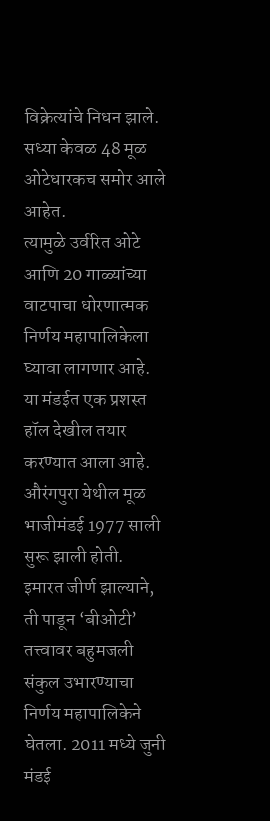विक्रेत्यांचे निधन झाले. सध्या केवळ 48 मूळ ओटेधारकच समोर आले आहेत.
त्यामुळे उर्वरित ओटे आणि 20 गाळ्यांच्या वाटपाचा धोरणात्मक निर्णय महापालिकेला घ्यावा लागणार आहे. या मंडईत एक प्रशस्त हॉल देखील तयार करण्यात आला आहे. औरंगपुरा येथील मूळ भाजीमंडई 1977 साली सुरू झाली होती.
इमारत जीर्ण झाल्याने, ती पाडून ‘बीओटी’ तत्त्वावर बहुमजली संकुल उभारण्याचा निर्णय महापालिकेने घेतला. 2011 मध्ये जुनी मंडई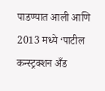पाडण्यात आली आणि 2013 मध्ये ‘पाटील कन्स्ट्रक्शन अँड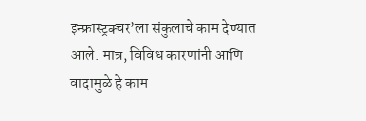इन्फ्रास्ट्रक्चर’ला संकुलाचे काम देण्यात आले. मात्र, विविध कारणांनी आणि वादामुळे हे काम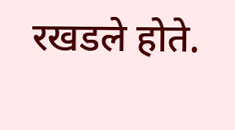रखडले होते.